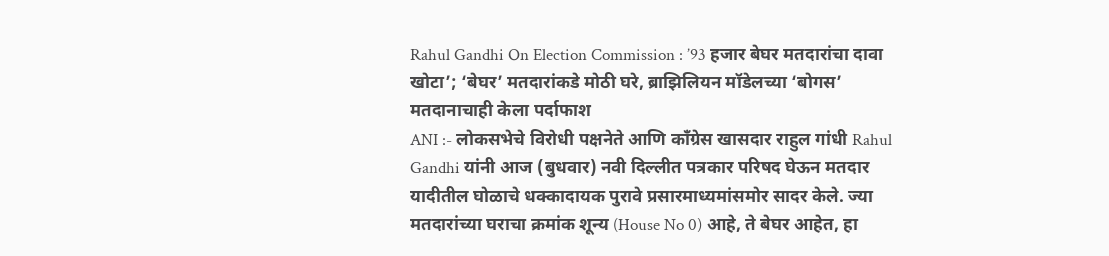Rahul Gandhi On Election Commission : ’93 हजार बेघर मतदारांचा दावा खोटा’; ‘बेघर’ मतदारांकडे मोठी घरे, ब्राझिलियन मॉडेलच्या ‘बोगस’ मतदानाचाही केला पर्दाफाश
ANI :- लोकसभेचे विरोधी पक्षनेते आणि काँग्रेस खासदार राहुल गांधी Rahul Gandhi यांनी आज (बुधवार) नवी दिल्लीत पत्रकार परिषद घेऊन मतदार यादीतील घोळाचे धक्कादायक पुरावे प्रसारमाध्यमांसमोर सादर केले. ज्या मतदारांच्या घराचा क्रमांक शून्य (House No 0) आहे, ते बेघर आहेत, हा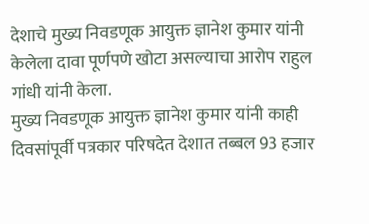देशाचे मुख्य निवडणूक आयुक्त ज्ञानेश कुमार यांनी केलेला दावा पूर्णपणे खोटा असल्याचा आरोप राहुल गांधी यांनी केला.
मुख्य निवडणूक आयुक्त ज्ञानेश कुमार यांनी काही दिवसांपूर्वी पत्रकार परिषदेत देशात तब्बल 93 हजार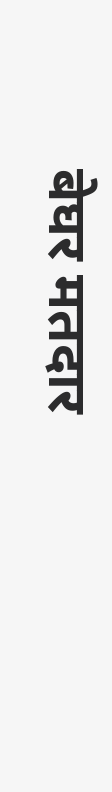बेघर मतदार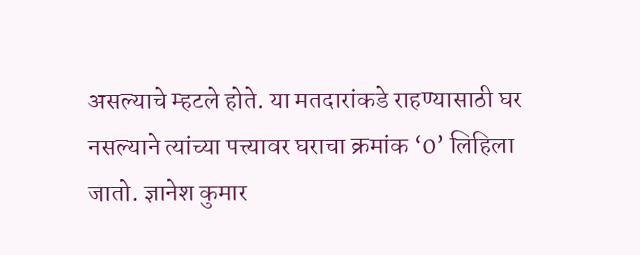असल्याचे म्हटले होते. या मतदारांकडे राहण्यासाठी घर नसल्याने त्यांच्या पत्त्यावर घराचा क्रमांक ‘0’ लिहिला जातो. ज्ञानेश कुमार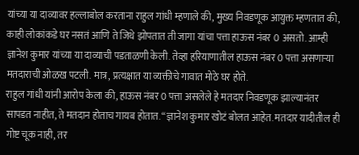यांच्या या दाव्यावर हल्लाबोल करताना राहुल गांधी म्हणाले की, मुख्य निवडणूक आयुक्त म्हणतात की, काही लोकांकडे घर नसतं आणि ते जिथे झोपतात ती जागा यांचा पत्ता हाऊस नंबर 0 असतो. आम्ही ज्ञानेश कुमार यांच्या या दाव्याची पडताळणी केली. तेव्हा हरियाणातील हाऊस नंबर 0 पत्ता असणाऱ्या मतदाराची ओळख पटली. मात्र, प्रत्यक्षात या व्यक्तीचे गावात मोठे घर होते.
राहुल गांधी यांनी आरोप केला की, हाऊस नंबर 0 पत्ता असलेले हे मतदार निवडणूक झाल्यानंतर सापडत नाहीत, ते मतदान होताच गायब होतात. “ज्ञानेश कुमार खोटं बोलत आहेत. मतदार यादीतील ही गोष्ट चूक नाही, तर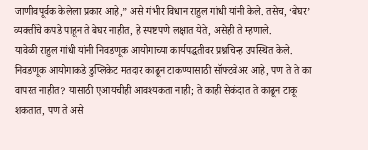जाणीवपूर्वक केलेला प्रकार आहे,” असे गंभीर विधान राहुल गांधी यांनी केले. तसेच, ‘बेघर’ व्यक्तींचे कपडे पाहून ते बेघर नाहीत, हे स्पष्टपणे लक्षात येते, असेही ते म्हणाले.
यावेळी राहुल गांधी यांनी निवडणूक आयोगाच्या कार्यपद्धतीवर प्रश्नचिन्ह उपस्थित केले. निवडणूक आयोगाकडे डुप्लिकेट मतदार काढून टाकण्यासाठी सॉफ्टवेअर आहे, पण ते ते का वापरत नाहीत? यासाठी एआयचीही आवश्यकता नाही; ते काही सेकंदात ते काढून टाकू शकतात, पण ते असे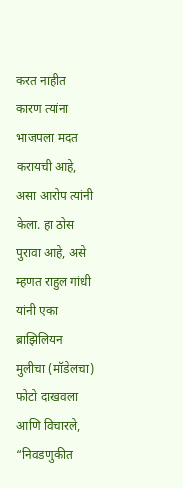करत नाहीत कारण त्यांना भाजपला मदत करायची आहे, असा आरोप त्यांनी केला. हा ठोस पुरावा आहे, असे म्हणत राहुल गांधी यांनी एका ब्राझिलियन मुलीचा (मॉडेलचा) फोटो दाखवला आणि विचारले, “निवडणुकीत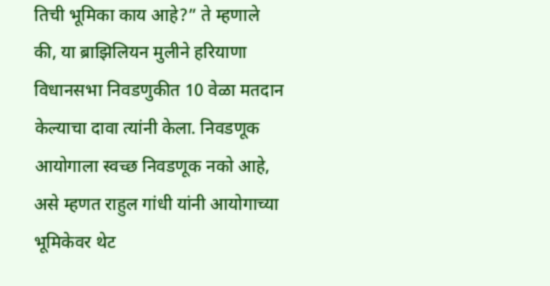तिची भूमिका काय आहे?” ते म्हणाले की, या ब्राझिलियन मुलीने हरियाणा विधानसभा निवडणुकीत 10 वेळा मतदान केल्याचा दावा त्यांनी केला. निवडणूक आयोगाला स्वच्छ निवडणूक नको आहे, असे म्हणत राहुल गांधी यांनी आयोगाच्या भूमिकेवर थेट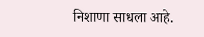निशाणा साधला आहे.